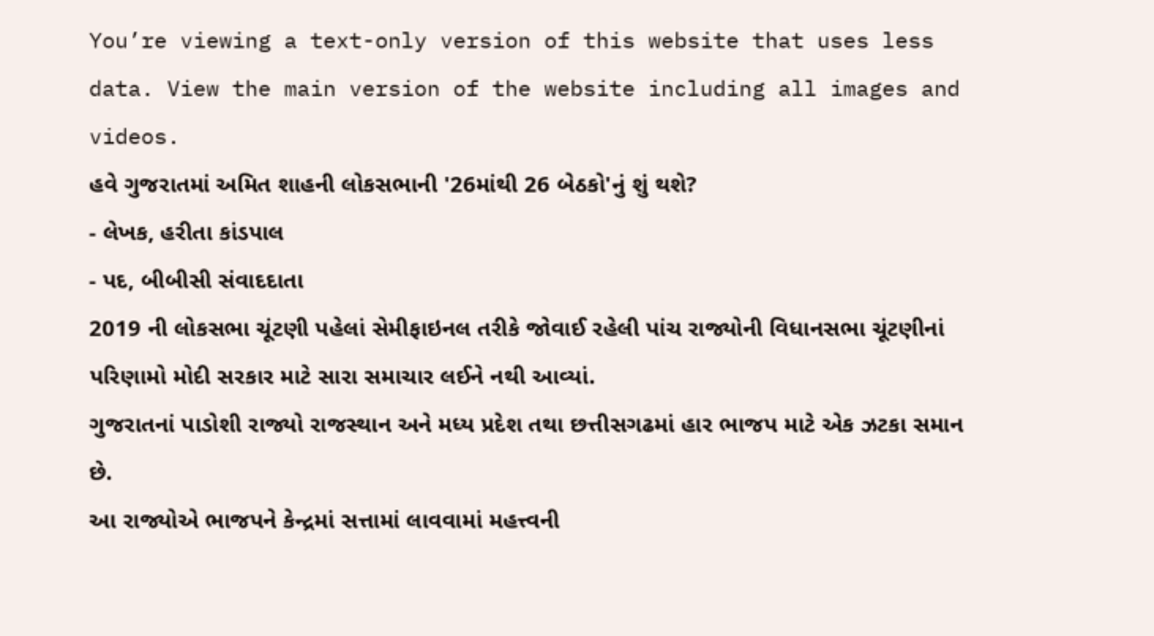You’re viewing a text-only version of this website that uses less data. View the main version of the website including all images and videos.
હવે ગુજરાતમાં અમિત શાહની લોકસભાની '26માંથી 26 બેઠકો'નું શું થશે?
- લેખક, હરીતા કાંડપાલ
- પદ, બીબીસી સંવાદદાતા
2019 ની લોકસભા ચૂંટણી પહેલાં સેમીફાઇનલ તરીકે જોવાઈ રહેલી પાંચ રાજ્યોની વિધાનસભા ચૂંટણીનાં પરિણામો મોદી સરકાર માટે સારા સમાચાર લઈને નથી આવ્યાં.
ગુજરાતનાં પાડોશી રાજ્યો રાજસ્થાન અને મધ્ય પ્રદેશ તથા છત્તીસગઢમાં હાર ભાજપ માટે એક ઝટકા સમાન છે.
આ રાજ્યોએ ભાજપને કેન્દ્રમાં સત્તામાં લાવવામાં મહત્ત્વની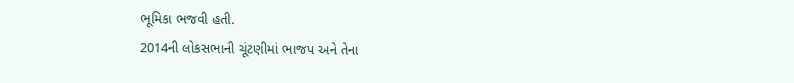ભૂમિકા ભજવી હતી.
2014ની લોકસભાની ચૂંટણીમાં ભાજપ અને તેના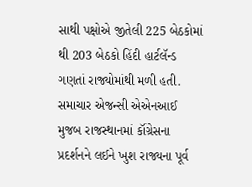સાથી પક્ષોએ જીતેલી 225 બેઠકોમાં થી 203 બેઠકો હિંદી હાર્ટલૅન્ડ ગણતાં રાજ્યોમાંથી મળી હતી.
સમાચાર એજન્સી એએનઆઈ મુજબ રાજસ્થાનમાં કૉંગ્રેસના પ્રદર્શનને લઈને ખુશ રાજ્યના પૂર્વ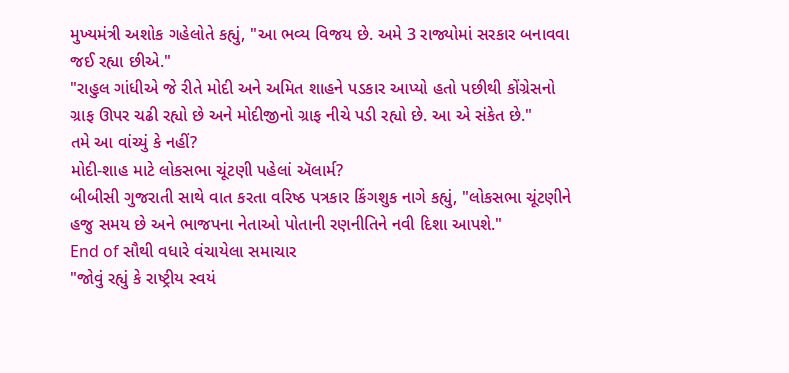મુખ્યમંત્રી અશોક ગહેલોતે કહ્યું, "આ ભવ્ય વિજય છે. અમે 3 રાજ્યોમાં સરકાર બનાવવા જઈ રહ્યા છીએ."
"રાહુલ ગાંધીએ જે રીતે મોદી અને અમિત શાહને પડકાર આપ્યો હતો પછીથી કોંગ્રેસનો ગ્રાફ ઊપર ચઢી રહ્યો છે અને મોદીજીનો ગ્રાફ નીચે પડી રહ્યો છે. આ એ સંકેત છે."
તમે આ વાંચ્યું કે નહીં?
મોદી-શાહ માટે લોકસભા ચૂંટણી પહેલાં ઍલાર્મ?
બીબીસી ગુજરાતી સાથે વાત કરતા વરિષ્ઠ પત્રકાર કિંગશુક નાગે કહ્યું, "લોકસભા ચૂંટણીને હજુ સમય છે અને ભાજપના નેતાઓ પોતાની રણનીતિને નવી દિશા આપશે."
End of સૌથી વધારે વંચાયેલા સમાચાર
"જોવું રહ્યું કે રાષ્ટ્રીય સ્વયં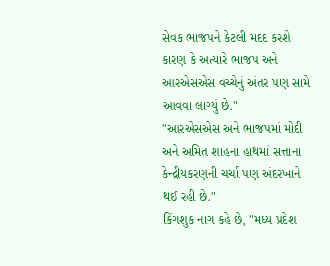સેવક ભાજપને કેટલી મદદ કરશે કારણ કે અત્યારે ભાજપ અને આરએસએસ વચ્ચેનું અંતર પણ સામે આવવા લાગ્યું છે."
"આરએસએસ અને ભાજપમાં મોદી અને અમિત શાહના હાથમાં સત્તાના કેન્દ્રીયકરણની ચર્ચા પણ અંદરખાને થઈ રહી છે."
કિંગશુક નાગ કહે છે, "મધ્ય પ્રદેશ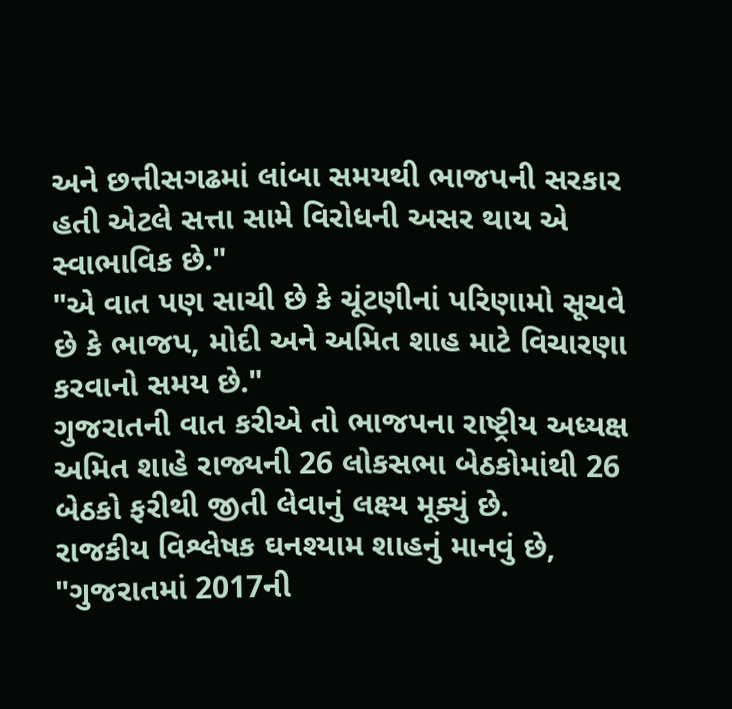અને છત્તીસગઢમાં લાંબા સમયથી ભાજપની સરકાર હતી એટલે સત્તા સામે વિરોધની અસર થાય એ સ્વાભાવિક છે."
"એ વાત પણ સાચી છે કે ચૂંટણીનાં પરિણામો સૂચવે છે કે ભાજપ, મોદી અને અમિત શાહ માટે વિચારણા કરવાનો સમય છે."
ગુજરાતની વાત કરીએ તો ભાજપના રાષ્ટ્રીય અધ્યક્ષ અમિત શાહે રાજ્યની 26 લોકસભા બેઠકોમાંથી 26 બેઠકો ફરીથી જીતી લેવાનું લક્ષ્ય મૂક્યું છે.
રાજકીય વિશ્લેષક ઘનશ્યામ શાહનું માનવું છે, "ગુજરાતમાં 2017ની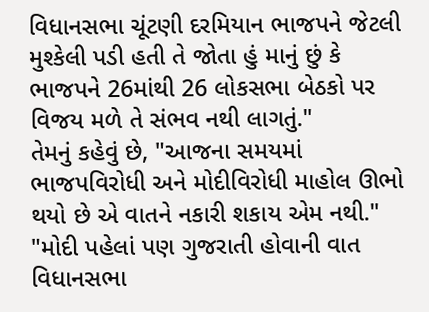વિધાનસભા ચૂંટણી દરમિયાન ભાજપને જેટલી મુશ્કેલી પડી હતી તે જોતા હું માનું છું કે ભાજપને 26માંથી 26 લોકસભા બેઠકો પર વિજય મળે તે સંભવ નથી લાગતું."
તેમનું કહેવું છે, "આજના સમયમાં ભાજપવિરોધી અને મોદીવિરોધી માહોલ ઊભો થયો છે એ વાતને નકારી શકાય એમ નથી."
"મોદી પહેલાં પણ ગુજરાતી હોવાની વાત વિધાનસભા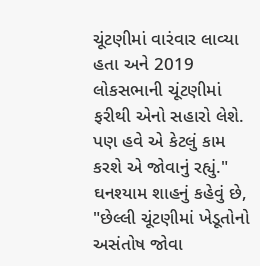ચૂંટણીમાં વારંવાર લાવ્યા હતા અને 2019 લોકસભાની ચૂંટણીમાં ફરીથી એનો સહારો લેશે. પણ હવે એ કેટલું કામ કરશે એ જોવાનું રહ્યું."
ઘનશ્યામ શાહનું કહેવું છે, "છેલ્લી ચૂંટણીમાં ખેડૂતોનો અસંતોષ જોવા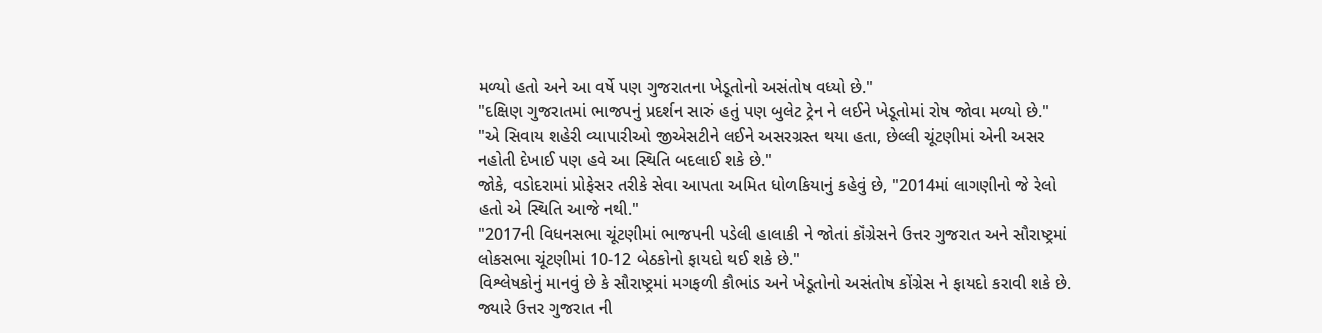મળ્યો હતો અને આ વર્ષે પણ ગુજરાતના ખેડૂતોનો અસંતોષ વધ્યો છે."
"દક્ષિણ ગુજરાતમાં ભાજપનું પ્રદર્શન સારું હતું પણ બુલેટ ટ્રેન ને લઈને ખેડૂતોમાં રોષ જોવા મળ્યો છે."
"એ સિવાય શહેરી વ્યાપારીઓ જીએસટીને લઈને અસરગ્રસ્ત થયા હતા, છેલ્લી ચૂંટણીમાં એની અસર નહોતી દેખાઈ પણ હવે આ સ્થિતિ બદલાઈ શકે છે."
જોકે, વડોદરામાં પ્રોફેસર તરીકે સેવા આપતા અમિત ધોળકિયાનું કહેવું છે, "2014માં લાગણીનો જે રેલો હતો એ સ્થિતિ આજે નથી."
"2017ની વિધનસભા ચૂંટણીમાં ભાજપની પડેલી હાલાકી ને જોતાં કૉંગ્રેસને ઉત્તર ગુજરાત અને સૌરાષ્ટ્રમાં લોકસભા ચૂંટણીમાં 10-12 બેઠકોનો ફાયદો થઈ શકે છે."
વિશ્લેષકોનું માનવું છે કે સૌરાષ્ટ્રમાં મગફળી કૌભાંડ અને ખેડૂતોનો અસંતોષ કોંગ્રેસ ને ફાયદો કરાવી શકે છે.
જ્યારે ઉત્તર ગુજરાત ની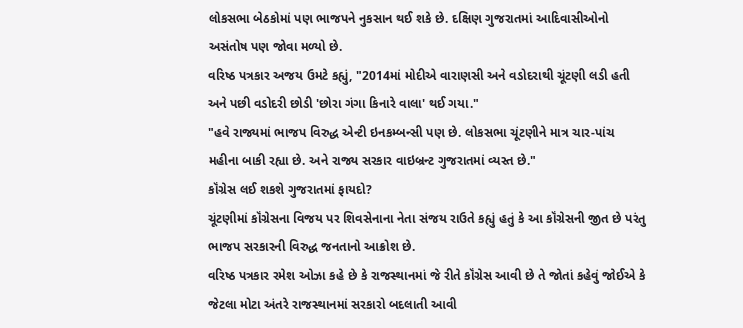લોકસભા બેઠકોમાં પણ ભાજપને નુકસાન થઈ શકે છે. દક્ષિણ ગુજરાતમાં આદિવાસીઓનો અસંતોષ પણ જોવા મળ્યો છે.
વરિષ્ઠ પત્રકાર અજય ઉમટે કહ્યું, "2014માં મોદીએ વારાણસી અને વડોદરાથી ચૂંટણી લડી હતી અને પછી વડોદરી છોડી 'છોરા ગંગા કિનારે વાલા' થઈ ગયા."
"હવે રાજ્યમાં ભાજપ વિરુદ્ધ એન્ટી ઇનકમ્બન્સી પણ છે. લોકસભા ચૂંટણીને માત્ર ચાર-પાંચ મહીના બાકી રહ્યા છે. અને રાજ્ય સરકાર વાઇબ્રન્ટ ગુજરાતમાં વ્યસ્ત છે."
કૉંગ્રેસ લઈ શકશે ગુજરાતમાં ફાયદો?
ચૂંટણીમાં કૉંગ્રેસના વિજય પર શિવસેનાના નેતા સંજય રાઉતે કહ્યું હતું કે આ કૉંગ્રેસની જીત છે પરંતુ ભાજપ સરકારની વિરુદ્ધ જનતાનો આક્રોશ છે.
વરિષ્ઠ પત્રકાર રમેશ ઓઝા કહે છે કે રાજસ્થાનમાં જે રીતે કૉંગ્રેસ આવી છે તે જોતાં કહેવું જોઈએ કે જેટલા મોટા અંતરે રાજસ્થાનમાં સરકારો બદલાતી આવી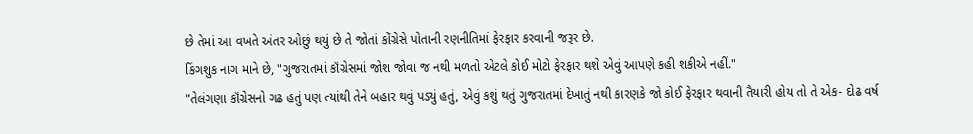છે તેમાં આ વખતે અંતર ઓછું થયું છે તે જોતાં કોંગ્રેસે પોતાની રણનીતિમાં ફેરફાર કરવાની જરૂર છે.
કિંગશુક નાગ માને છે, "ગુજરાતમાં કૉંગ્રેસમાં જોશ જોવા જ નથી મળતો એટલે કોઈ મોટો ફેરફાર થશે એવું આપણે કહી શકીએ નહીં."
"તેલંગણા કૉંગ્રેસનો ગઢ હતું પણ ત્યાંથી તેને બહાર થવું પડ્યું હતું, એવું કશું થતું ગુજરાતમાં દેખાતું નથી કારણકે જો કોઈ ફેરફાર થવાની તૈયારી હોય તો તે એક- દોઢ વર્ષ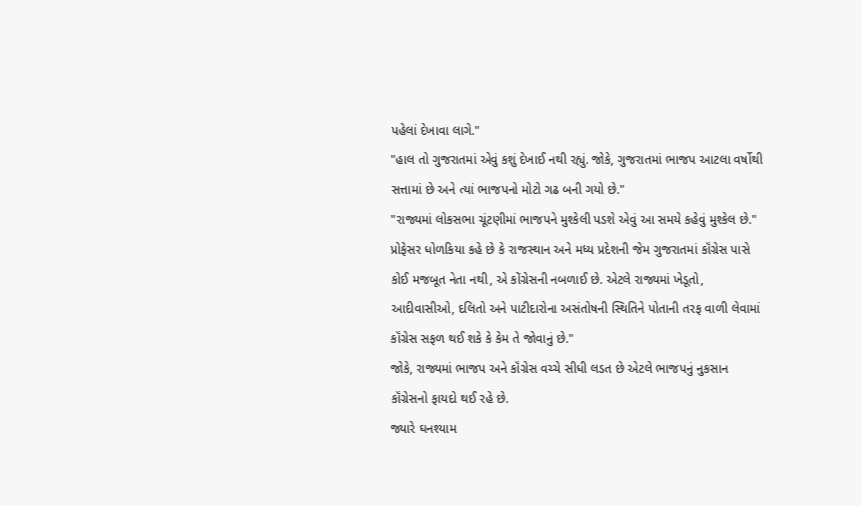પહેલાં દેખાવા લાગે."
"હાલ તો ગુજરાતમાં એવું કશું દેખાઈ નથી રહ્યું. જોકે, ગુજરાતમાં ભાજપ આટલા વર્ષોથી સત્તામાં છે અને ત્યાં ભાજપનો મોટો ગઢ બની ગયો છે."
"રાજ્યમાં લોકસભા ચૂંટણીમાં ભાજપને મુશ્કેલી પડશે એવું આ સમયે કહેવું મુશ્કેલ છે."
પ્રોફેસર ધોળકિયા કહે છે કે રાજસ્થાન અને મધ્ય પ્રદેશની જેમ ગુજરાતમાં કૉંગ્રેસ પાસે કોઈ મજબૂત નેતા નથી, એ કોંગ્રેસની નબળાઈ છે. એટલે રાજ્યમાં ખેડૂતો, આદીવાસીઓ, દલિતો અને પાટીદારોના અસંતોષની સ્થિતિને પોતાની તરફ વાળી લેવામાં કૉંગ્રેસ સફળ થઈ શકે કે કેમ તે જોવાનું છે."
જોકે, રાજ્યમાં ભાજપ અને કૉંગ્રેસ વચ્ચે સીધી લડત છે એટલે ભાજપનું નુકસાન કૉંગ્રેસનો ફાયદો થઈ રહે છે.
જ્યારે ઘનશ્યામ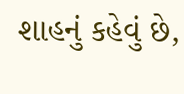શાહનું કહેવું છે,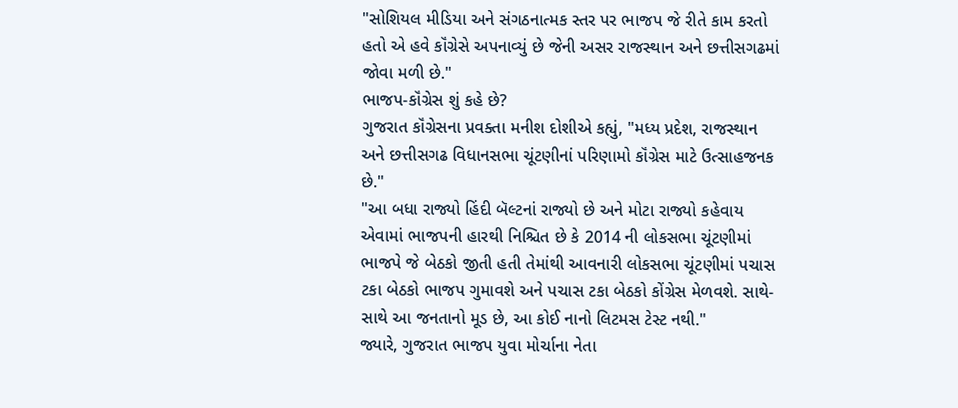"સોશિયલ મીડિયા અને સંગઠનાત્મક સ્તર પર ભાજપ જે રીતે કામ કરતો હતો એ હવે કૉંગ્રેસે અપનાવ્યું છે જેની અસર રાજસ્થાન અને છત્તીસગઢમાં જોવા મળી છે."
ભાજપ-કૉંગ્રેસ શું કહે છે?
ગુજરાત કૉંગ્રેસના પ્રવક્તા મનીશ દોશીએ કહ્યું, "મધ્ય પ્રદેશ, રાજસ્થાન અને છત્તીસગઢ વિધાનસભા ચૂંટણીનાં પરિણામો કૉંગ્રેસ માટે ઉત્સાહજનક છે."
"આ બધા રાજ્યો હિંદી બૅલ્ટનાં રાજ્યો છે અને મોટા રાજ્યો કહેવાય એવામાં ભાજપની હારથી નિશ્ચિત છે કે 2014 ની લોકસભા ચૂંટણીમાં ભાજપે જે બેઠકો જીતી હતી તેમાંથી આવનારી લોકસભા ચૂંટણીમાં પચાસ ટકા બેઠકો ભાજપ ગુમાવશે અને પચાસ ટકા બેઠકો કોંગ્રેસ મેળવશે. સાથે-સાથે આ જનતાનો મૂડ છે, આ કોઈ નાનો લિટમસ ટેસ્ટ નથી."
જ્યારે, ગુજરાત ભાજપ યુવા મોર્ચાના નેતા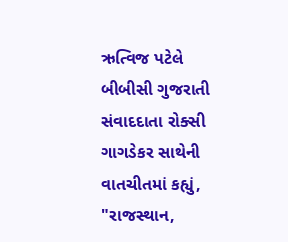ઋત્વિજ પટેલે બીબીસી ગુજરાતી સંવાદદાતા રોક્સી ગાગડેકર સાથેની વાતચીતમાં કહ્યું, "રાજસ્થાન,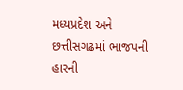મધ્યપ્રદેશ અને છત્તીસગઢમાં ભાજપની હારની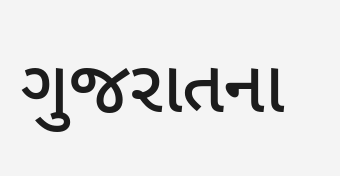ગુજરાતના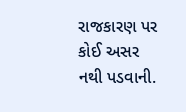રાજકારણ પર કોઈ અસર નથી પડવાની.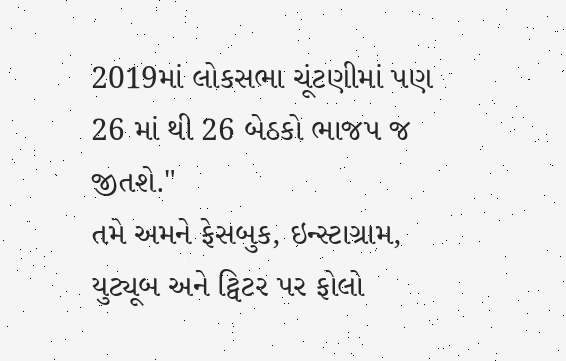2019માં લોકસભા ચૂંટણીમાં પણ 26 માં થી 26 બેઠકો ભાજપ જ જીતશે."
તમે અમને ફેસબુક, ઇન્સ્ટાગ્રામ, યુટ્યૂબ અને ટ્વિટર પર ફોલો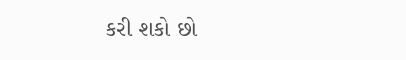કરી શકો છો